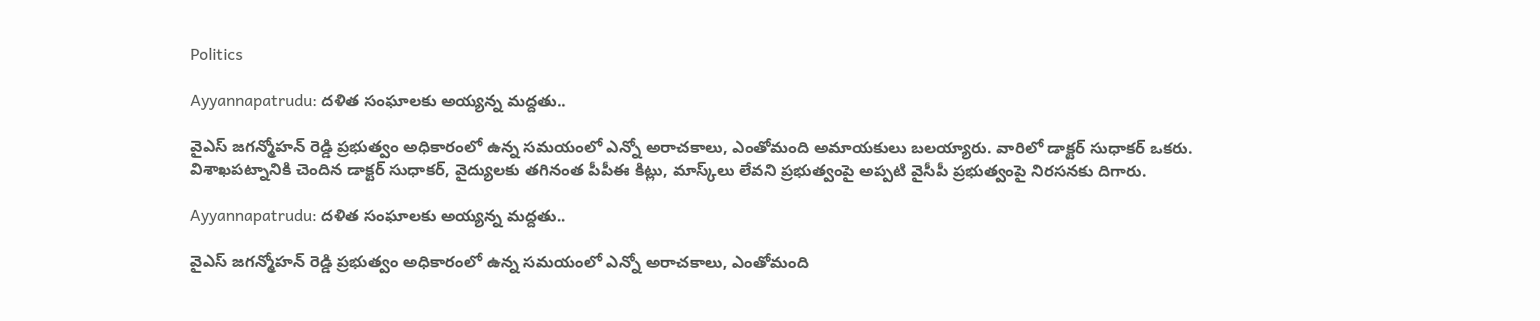Politics

Ayyannapatrudu: దళిత సంఘాలకు అయ్యన్న మద్దతు..

వైఎస్ జగన్మోహన్ రెడ్డి ప్రభుత్వం అధికారంలో ఉన్న సమయంలో ఎన్నో అరాచకాలు, ఎంతోమంది అమాయకులు బలయ్యారు. వారిలో డాక్టర్ సుధాకర్ ఒకరు. విశాఖపట్నానికి చెందిన డాక్టర్ సుధాకర్, వైద్యులకు తగినంత పీపీఈ కిట్లు, మాస్క్‌లు లేవని ప్రభుత్వంపై అప్పటి వైసీపీ ప్రభుత్వంపై నిరసనకు దిగారు.

Ayyannapatrudu: దళిత సంఘాలకు అయ్యన్న మద్దతు..

వైఎస్ జగన్మోహన్ రెడ్డి ప్రభుత్వం అధికారంలో ఉన్న సమయంలో ఎన్నో అరాచకాలు, ఎంతోమంది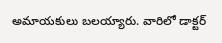అమాయకులు బలయ్యారు. వారిలో డాక్టర్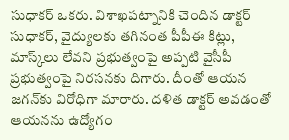సుధాకర్ ఒకరు. విశాఖపట్నానికి చెందిన డాక్టర్ సుధాకర్, వైద్యులకు తగినంత పీపీఈ కిట్లు, మాస్క్‌లు లేవని ప్రభుత్వంపై అప్పటి వైసీపీ ప్రభుత్వంపై నిరసనకు దిగారు. దీంతో ఆయన జగన్‌కు విరోధిగా మారారు. దళిత డాక్టర్ అవడంతో ఆయనను ఉద్యోగం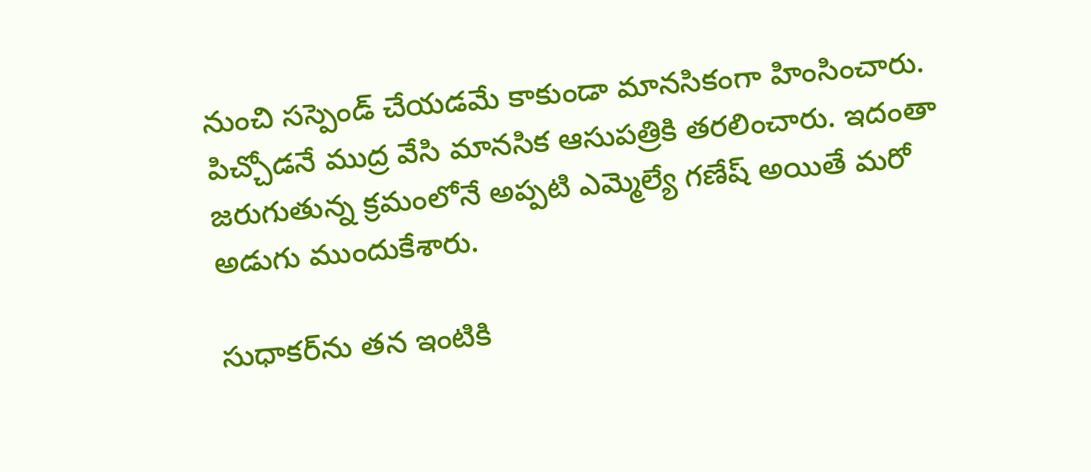నుంచి సస్పెండ్ చేయడమే కాకుండా మానసికంగా హింసించారు. పిచ్చోడనే ముద్ర వేసి మానసిక ఆసుపత్రికి తరలించారు. ఇదంతా జరుగుతున్న క్రమంలోనే అప్పటి ఎమ్మెల్యే గణేష్ అయితే మరో అడుగు ముందుకేశారు.

సుధాకర్‌ను తన ఇంటికి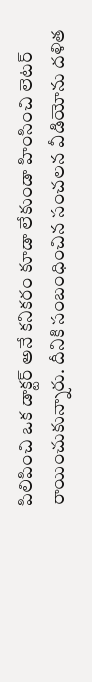పిలిపించి ఒక డాక్టర్ అనే కనికరం కూడా లేకుండా హింసించి లెటర్ రాయించుకున్నారు. దీనికి సంబంధించిన సంచలన వీడియోను దళిత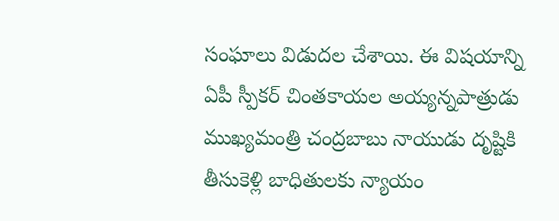సంఘాలు విడుదల చేశాయి. ఈ విషయాన్ని ఏపీ స్పీకర్ చింతకాయల అయ్యన్నపాత్రుడు ముఖ్యమంత్రి చంద్రబాబు నాయుడు దృష్టికి తీసుకెళ్లి బాధితులకు న్యాయం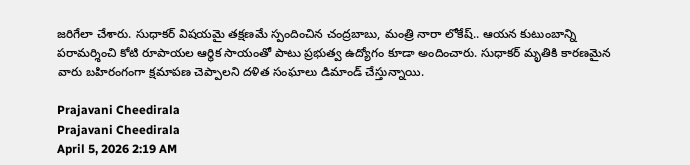జరిగేలా చేశారు. సుధాకర్ విషయమై తక్షణమే స్పందించిన చంద్రబాబు, మంత్రి నారా లోకేష్.. ఆయన కుటుంబాన్ని పరామర్శించి కోటి రూపాయల ఆర్థిక సాయంతో పాటు ప్రభుత్వ ఉద్యోగం కూడా అందించారు. సుధాకర్ మృతికి కారణమైన వారు బహిరంగంగా క్షమాపణ చెప్పాలని దళిత సంఘాలు డిమాండ్ చేస్తున్నాయి.

Prajavani Cheedirala
Prajavani Cheedirala
April 5, 2026 2:19 AM